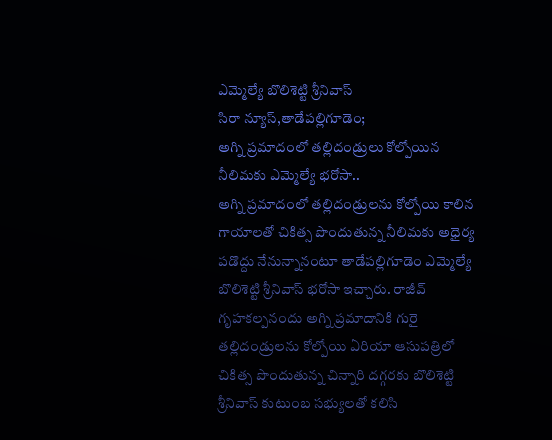ఎమ్మెల్యే బొలిశెట్టి శ్రీనివాస్
సిరా న్యూస్,తాడేపల్లిగూడెం;
అగ్ని ప్రమాదంలో తల్లిదండ్రులు కోల్పోయిన నీలిమకు ఎమ్మెల్యే భరోసా..
అగ్ని ప్రమాదంలో తల్లిదండ్రులను కోల్పోయి కాలిన గాయాలతో చికిత్స పొందుతున్న నీలిమకు అధైర్య పడొద్దు నేనున్నానంటూ తాడేపల్లిగూడెం ఎమ్మెల్యే బొలిశెట్టి శ్రీనివాస్ భరోసా ఇచ్చారు. రాజీవ్ గృహకల్పనందు అగ్ని ప్రమాదానికి గురై తల్లిదండ్రులను కోల్పోయి ఏరియా ఆసుపత్రిలో చికిత్స పొందుతున్న చిన్నారి దగ్గరకు బొలిశెట్టి శ్రీనివాస్ కుటుంబ సభ్యులతో కలిసి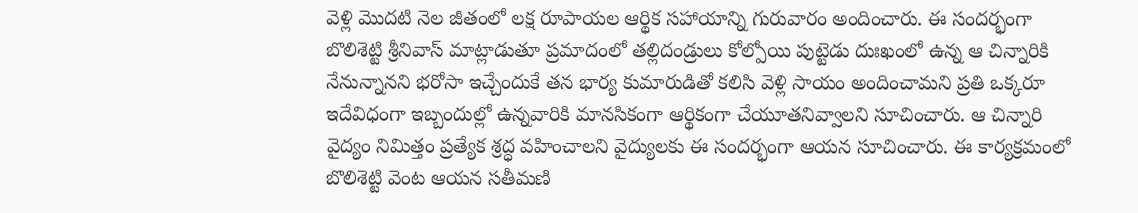వెళ్లి మొదటి నెల జీతంలో లక్ష రూపాయల ఆర్థిక సహాయాన్ని గురువారం అందించారు. ఈ సందర్భంగా బొలిశెట్టి శ్రీనివాస్ మాట్లాడుతూ ప్రమాదంలో తల్లిదండ్రులు కోల్పోయి పుట్టెడు దుఃఖంలో ఉన్న ఆ చిన్నారికి నేనున్నానని భరోసా ఇచ్చేందుకే తన భార్య కుమారుడితో కలిసి వెళ్లి సాయం అందించామని ప్రతి ఒక్కరూ ఇదేవిధంగా ఇబ్బందుల్లో ఉన్నవారికి మానసికంగా ఆర్థికంగా చేయూతనివ్వాలని సూచించారు. ఆ చిన్నారి వైద్యం నిమిత్తం ప్రత్యేక శ్రద్ధ వహించాలని వైద్యులకు ఈ సందర్భంగా ఆయన సూచించారు. ఈ కార్యక్రమంలో బొలిశెట్టి వెంట ఆయన సతీమణి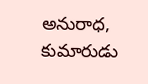అనురాధ, కుమారుడు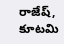రాజేష్, కూటమి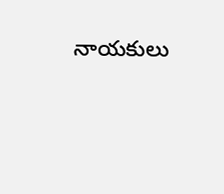నాయకులు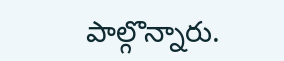పాల్గొన్నారు.